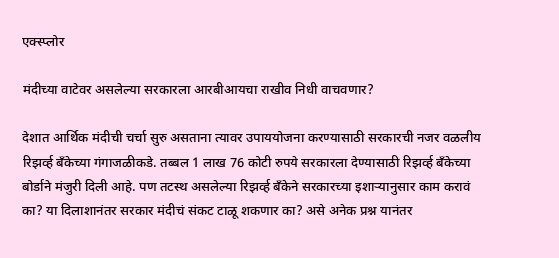एक्स्प्लोर

मंदीच्या वाटेवर असलेल्या सरकारला आरबीआयचा राखीव निधी वाचवणार?

देशात आर्थिक मंदीची चर्चा सुरु असताना त्यावर उपाययोजना करण्यासाठी सरकारची नजर वळलीय रिझर्व्ह बँकेच्या गंगाजळीकडे. तब्बल 1 लाख 76 कोटी रुपये सरकारला देण्यासाठी रिझर्व्ह बँकेच्या बोर्डाने मंजुरी दिली आहे. पण तटस्थ असलेल्या रिझर्व्ह बँकेने सरकारच्या इशाऱ्यानुसार काम करावं का? या दिलाशानंतर सरकार मंदीचं संकट टाळू शकणार का? असे अनेक प्रश्न यानंतर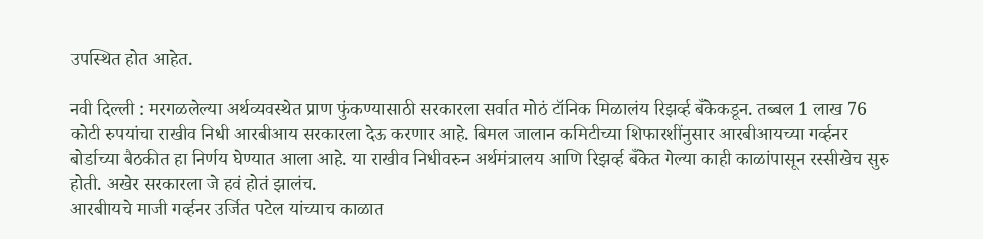उपस्थित होत आहेत.

नवी दिल्ली : मरगळलेल्या अर्थव्यवस्थेत प्राण फुंकण्यासाठी सरकारला सर्वात मोठं टॉनिक मिळालंय रिझर्व्ह बँकेकडून. तब्बल 1 लाख 76 कोटी रुपयांचा राखीव निधी आरबीआय सरकारला देऊ करणार आहे. बिमल जालान कमिटीच्या शिफारशींनुसार आरबीआयच्या गर्व्हनर बोर्डाच्या बैठकीत हा निर्णय घेण्यात आला आहे. या राखीव निधीवरुन अर्थमंत्रालय आणि रिझर्व्ह बँकेत गेल्या काही काळांपासून रस्सीखेच सुरु होती. अखेर सरकारला जे हवं होतं झालंच.
आरबीायचे माजी गर्व्हनर उर्जित पटेल यांच्याच काळात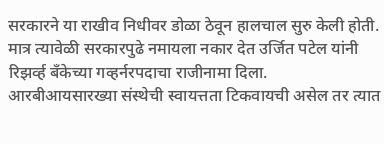सरकारने या राखीव निधीवर डोळा ठेवून हालचाल सुरु केली होती. मात्र त्यावेळी सरकारपुढे नमायला नकार देत उर्जित पटेल यांनी रिझर्व्ह बँकेच्या गव्हर्नरपदाचा राजीनामा दिला. आरबीआयसारख्या संस्थेची स्वायत्तता टिकवायची असेल तर त्यात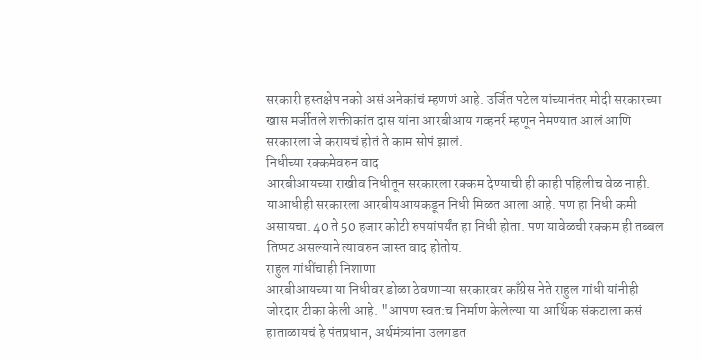सरकारी हस्तक्षेप नको असं अनेकांचं म्हणणं आहे. उर्जित पटेल यांच्यानंतर मोदी सरकारच्या खास मर्जीतले शक्तीकांत दास यांना आरबीआय गव्हनर्र म्हणून नेमण्यात आलं आणि सरकारला जे करायचं होतं ते काम सोपं झालं.
निधीच्या रक्कमेवरुन वाद
आरबीआयच्या राखीव निधीतून सरकारला रक्कम देण्याची ही काही पहिलीच वेळ नाही. याआधीही सरकारला आरबीयआयकडून निधी मिळत आला आहे. पण हा निधी कमी असायचा. 40 ते 50 हजार कोटी रुपयांपर्यंत हा निधी होता. पण यावेळची रक्कम ही तब्बल तिप्पट असल्याने त्यावरुन जास्त वाद होतोय.
राहुल गांधींचाही निशाणा
आरबीआयच्या या निधीवर डोळा ठेवणाऱ्या सरकारवर काँग्रेस नेते राहुल गांधी यांनीही जोरदार टीका केली आहे. "आपण स्वत:च निर्माण केलेल्या या आर्थिक संकटाला कसं हाताळायचं हे पंतप्रधान, अर्थमंत्र्यांना उलगडत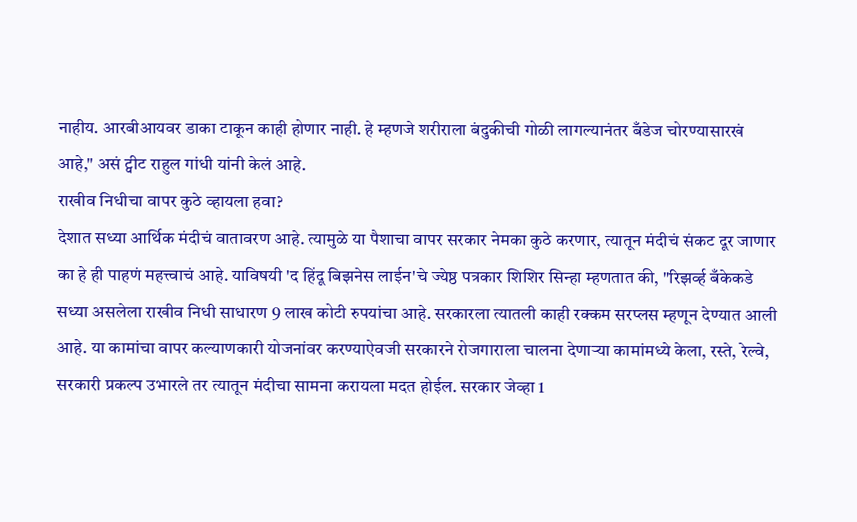नाहीय. आरबीआयवर डाका टाकून काही होणार नाही. हे म्हणजे शरीराला बंदुकीची गोळी लागल्यानंतर बँडेज चोरण्यासारखं आहे," असं ट्वीट राहुल गांधी यांनी केलं आहे.
राखीव निधीचा वापर कुठे व्हायला हवा?
देशात सध्या आर्थिक मंदीचं वातावरण आहे. त्यामुळे या पैशाचा वापर सरकार नेमका कुठे करणार, त्यातून मंदीचं संकट दूर जाणार का हे ही पाहणं महत्त्वाचं आहे. याविषयी 'द हिंदू बिझनेस लाईन'चे ज्येष्ठ पत्रकार शिशिर सिन्हा म्हणतात की, "रिझर्व्ह बँकेकडे सध्या असलेला राखीव निधी साधारण 9 लाख कोटी रुपयांचा आहे. सरकारला त्यातली काही रक्कम सरप्लस म्हणून देण्यात आली आहे. या कामांचा वापर कल्याणकारी योजनांवर करण्याऐवजी सरकारने रोजगाराला चालना देणाऱ्या कामांमध्ये केला, रस्ते, रेल्वे, सरकारी प्रकल्प उभारले तर त्यातून मंदीचा सामना करायला मदत होईल. सरकार जेव्हा 1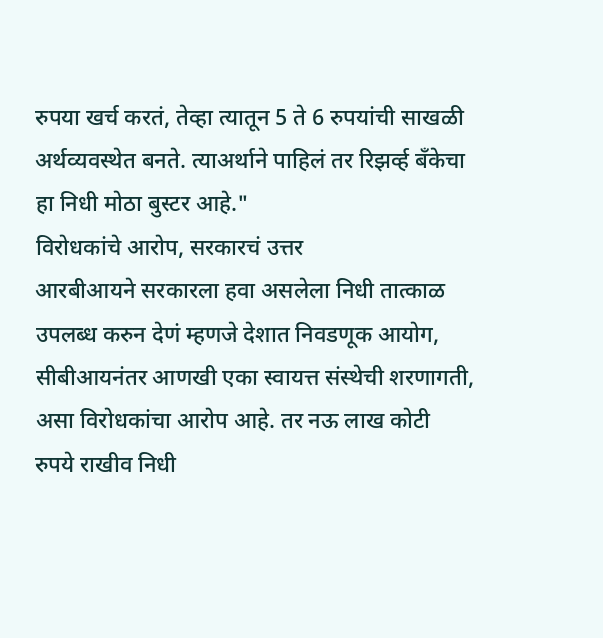रुपया खर्च करतं, तेव्हा त्यातून 5 ते 6 रुपयांची साखळी अर्थव्यवस्थेत बनते. त्याअर्थाने पाहिलं तर रिझर्व्ह बँकेचा हा निधी मोठा बुस्टर आहे."
विरोधकांचे आरोप, सरकारचं उत्तर
आरबीआयने सरकारला हवा असलेला निधी तात्काळ उपलब्ध करुन देणं म्हणजे देशात निवडणूक आयोग, सीबीआयनंतर आणखी एका स्वायत्त संस्थेची शरणागती, असा विरोधकांचा आरोप आहे. तर नऊ लाख कोटी रुपये राखीव निधी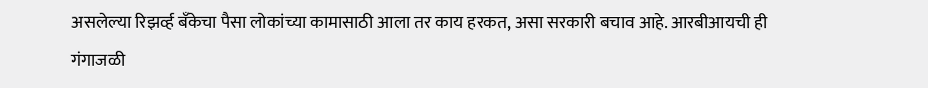असलेल्या रिझर्व्ह बँकेचा पैसा लोकांच्या कामासाठी आला तर काय हरकत, असा सरकारी बचाव आहे. आरबीआयची ही गंगाजळी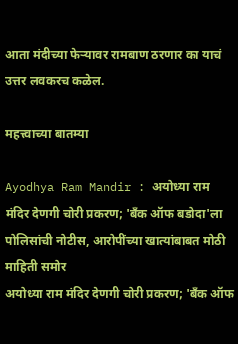आता मंदीच्या फेऱ्यावर रामबाण ठरणार का याचं उत्तर लवकरच कळेल.

महत्त्वाच्या बातम्या

Ayodhya Ram Mandir : अयोध्या राम मंदिर देणगी चोरी प्रकरण; 'बँक ऑफ बडोदा'ला पोलिसांची नोटीस, आरोपींच्या खात्यांबाबत मोठी माहिती समोर
अयोध्या राम मंदिर देणगी चोरी प्रकरण; 'बँक ऑफ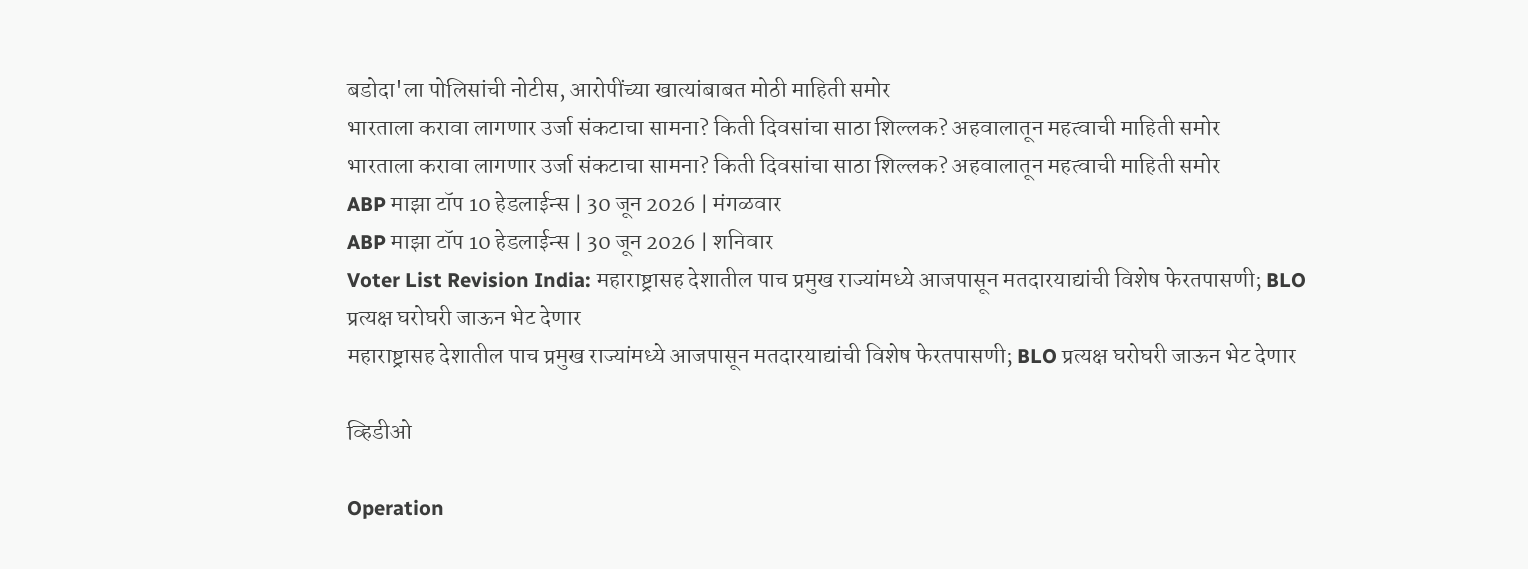बडोदा'ला पोलिसांची नोटीस, आरोपींच्या खात्यांबाबत मोठी माहिती समोर
भारताला करावा लागणार उर्जा संकटाचा सामना? किती दिवसांचा साठा शिल्लक? अहवालातून महत्वाची माहिती समोर
भारताला करावा लागणार उर्जा संकटाचा सामना? किती दिवसांचा साठा शिल्लक? अहवालातून महत्वाची माहिती समोर
ABP माझा टॉप 10 हेडलाईन्स | 30 जून 2026 | मंगळवार
ABP माझा टॉप 10 हेडलाईन्स | 30 जून 2026 | शनिवार
Voter List Revision India: महाराष्ट्रासह देशातील पाच प्रमुख राज्यांमध्ये आजपासून मतदारयाद्यांची विशेष फेरतपासणी; BLO प्रत्यक्ष घरोघरी जाऊन भेट देणार
महाराष्ट्रासह देशातील पाच प्रमुख राज्यांमध्ये आजपासून मतदारयाद्यांची विशेष फेरतपासणी; BLO प्रत्यक्ष घरोघरी जाऊन भेट देणार

व्हिडीओ

Operation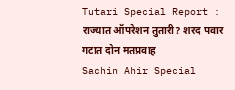Tutari Special Report : राज्यात ऑपरेशन तुतारी? शरद पवार गटात दोन मतप्रवाह
Sachin Ahir Special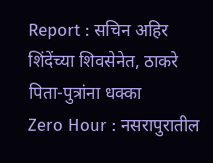Report : सचिन अहिर शिंदेंच्या शिवसेनेत, ठाकरे पिता-पुत्रांना धक्का
Zero Hour : नसरापुरातील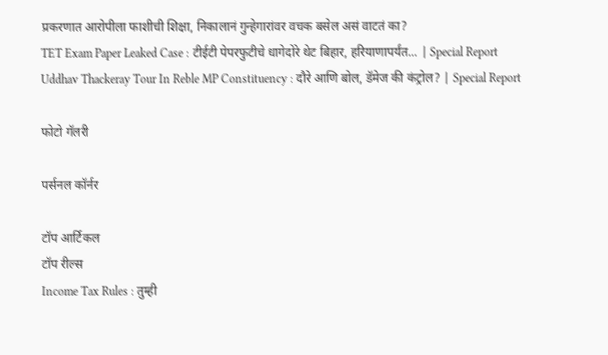प्रकरणात आरोपीला फाशीची शिक्षा, निकालानं गुन्हेगारांवर वचक बसेल असं वाटतं का?
TET Exam Paper Leaked Case : टीईटी पेपरफुटीचे धागेदोरे थेट बिहार, हरियाणापर्यंत... | Special Report
Uddhav Thackeray Tour In Reble MP Constituency : दौरे आणि बोल, डॅमेज की कंट्रोल? | Special Report

फोटो गॅलरी

पर्सनल कॉर्नर

टॉप आर्टिकल
टॉप रील्स
Income Tax Rules : तुम्ही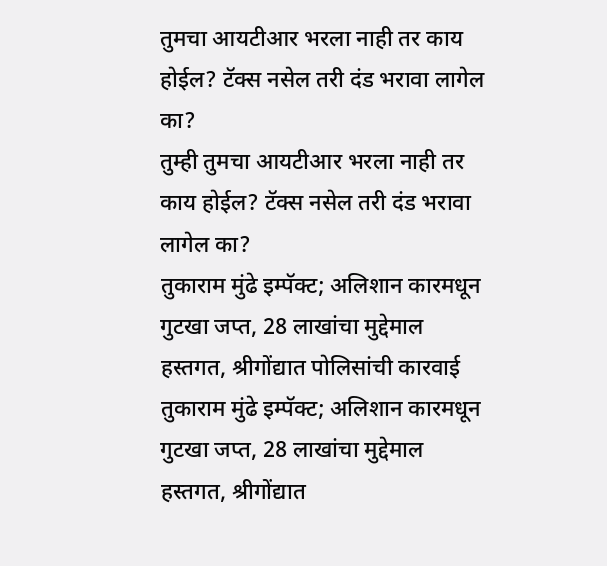तुमचा आयटीआर भरला नाही तर काय होईल? टॅक्स नसेल तरी दंड भरावा लागेल का?
तुम्ही तुमचा आयटीआर भरला नाही तर काय होईल? टॅक्स नसेल तरी दंड भरावा लागेल का?
तुकाराम मुंढे इम्पॅक्ट; अलिशान कारमधून गुटखा जप्त, 28 लाखांचा मुद्देमाल हस्तगत, श्रीगोंद्यात पोलिसांची कारवाई
तुकाराम मुंढे इम्पॅक्ट; अलिशान कारमधून गुटखा जप्त, 28 लाखांचा मुद्देमाल हस्तगत, श्रीगोंद्यात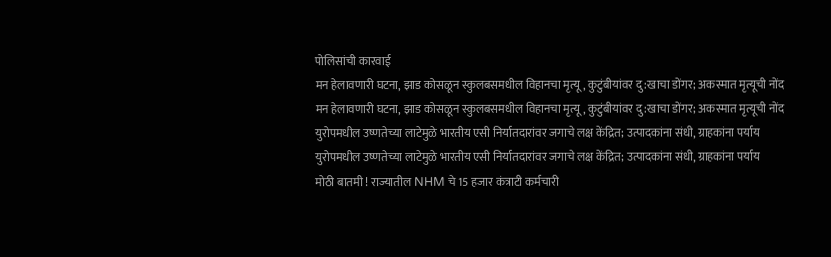पोलिसांची कारवाई
मन हेलावणारी घटना, झाड कोसळून स्कुलबसमधील विहानचा मृत्यू, कुटुंबीयांवर दु:खाचा डोंगर; अकस्मात मृत्यूची नोंद
मन हेलावणारी घटना, झाड कोसळून स्कुलबसमधील विहानचा मृत्यू, कुटुंबीयांवर दु:खाचा डोंगर; अकस्मात मृत्यूची नोंद
युरोपमधील उष्णतेच्या लाटेमुळे भारतीय एसी निर्यातदारांवर जगाचे लक्ष केंद्रित; उत्पादकांना संधी, ग्राहकांना पर्याय
युरोपमधील उष्णतेच्या लाटेमुळे भारतीय एसी निर्यातदारांवर जगाचे लक्ष केंद्रित; उत्पादकांना संधी, ग्राहकांना पर्याय
मोठी बातमी ! राज्यातील NHM चे 15 हजार कंत्राटी कर्मचारी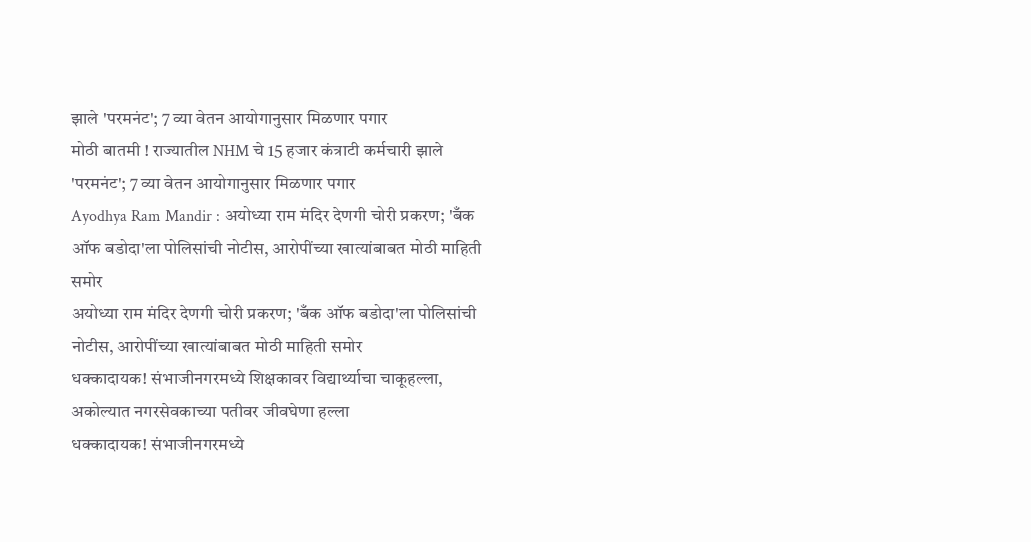झाले 'परमनंट'; 7 व्या वेतन आयोगानुसार मिळणार पगार
मोठी बातमी ! राज्यातील NHM चे 15 हजार कंत्राटी कर्मचारी झाले 'परमनंट'; 7 व्या वेतन आयोगानुसार मिळणार पगार
Ayodhya Ram Mandir : अयोध्या राम मंदिर देणगी चोरी प्रकरण; 'बँक ऑफ बडोदा'ला पोलिसांची नोटीस, आरोपींच्या खात्यांबाबत मोठी माहिती समोर
अयोध्या राम मंदिर देणगी चोरी प्रकरण; 'बँक ऑफ बडोदा'ला पोलिसांची नोटीस, आरोपींच्या खात्यांबाबत मोठी माहिती समोर
धक्कादायक! संभाजीनगरमध्ये शिक्षकावर विद्यार्थ्याचा चाकूहल्ला, अकोल्यात नगरसेवकाच्या पतीवर जीवघेणा हल्ला
धक्कादायक! संभाजीनगरमध्ये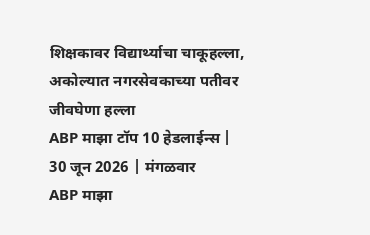शिक्षकावर विद्यार्थ्याचा चाकूहल्ला, अकोल्यात नगरसेवकाच्या पतीवर जीवघेणा हल्ला
ABP माझा टॉप 10 हेडलाईन्स | 30 जून 2026 | मंगळवार
ABP माझा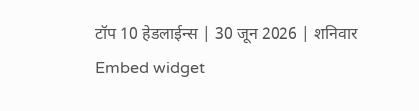टॉप 10 हेडलाईन्स | 30 जून 2026 | शनिवार
Embed widget